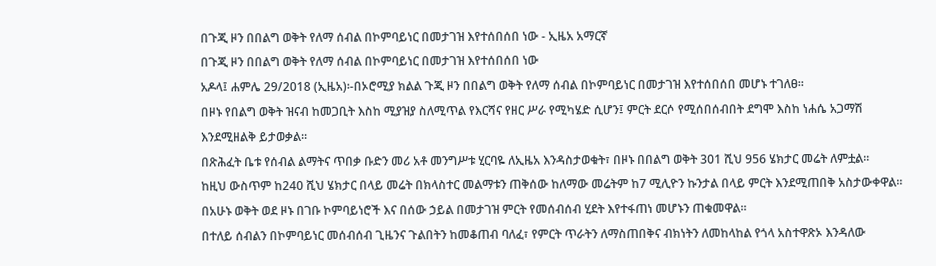በጉጂ ዞን በበልግ ወቅት የለማ ሰብል በኮምባይነር በመታገዝ እየተሰበሰበ ነው - ኢዜአ አማርኛ
በጉጂ ዞን በበልግ ወቅት የለማ ሰብል በኮምባይነር በመታገዝ እየተሰበሰበ ነው
አዶላ፤ ሐምሌ 29/2018 (ኢዜአ)፡-በኦሮሚያ ክልል ጉጂ ዞን በበልግ ወቅት የለማ ሰብል በኮምባይነር በመታገዝ እየተሰበሰበ መሆኑ ተገለፀ።
በዞኑ የበልግ ወቅት ዝናብ ከመጋቢት እስከ ሚያዝያ ስለሚጥል የእርሻና የዘር ሥራ የሚካሄድ ሲሆን፤ ምርት ደርሶ የሚሰበሰብበት ደግሞ እስከ ነሐሴ አጋማሽ እንደሚዘልቅ ይታወቃል።
በጽሕፈት ቤቱ የሰብል ልማትና ጥበቃ ቡድን መሪ አቶ መንግሥቱ ሂርባዬ ለኢዜአ እንዳስታወቁት፣ በዞኑ በበልግ ወቅት 301 ሺህ 956 ሄክታር መሬት ለምቷል።
ከዚህ ውስጥም ከ240 ሺህ ሄክታር በላይ መሬት በክላስተር መልማቱን ጠቅሰው ከለማው መሬትም ከ7 ሚሊዮን ኩንታል በላይ ምርት እንደሚጠበቅ አስታውቀዋል።
በአሁኑ ወቅት ወደ ዞኑ በገቡ ኮምባይነሮች እና በሰው ኃይል በመታገዝ ምርት የመሰብሰብ ሂደት እየተፋጠነ መሆኑን ጠቁመዋል።
በተለይ ሰብልን በኮምባይነር መሰብሰብ ጊዜንና ጉልበትን ከመቆጠብ ባለፈ፣ የምርት ጥራትን ለማስጠበቅና ብክነትን ለመከላከል የጎላ አስተዋጽኦ እንዳለው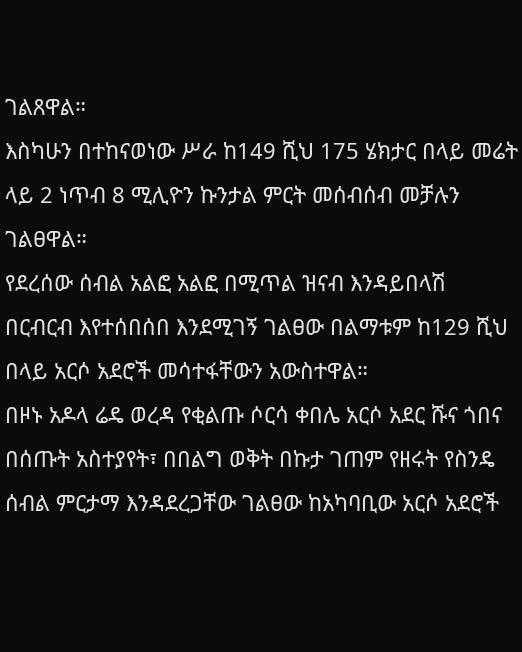ገልጸዋል።
እስካሁን በተከናወነው ሥራ ከ149 ሺህ 175 ሄክታር በላይ መሬት ላይ 2 ነጥብ 8 ሚሊዮን ኩንታል ምርት መሰብሰብ መቻሉን ገልፀዋል።
የደረሰው ሰብል አልፎ አልፎ በሚጥል ዝናብ እንዳይበላሽ በርብርብ እየተሰበሰበ እንደሚገኝ ገልፀው በልማቱም ከ129 ሺህ በላይ አርሶ አደሮች መሳተፋቸውን አውስተዋል።
በዞኑ አዶላ ሬዴ ወረዳ የቂልጡ ሶርሳ ቀበሌ አርሶ አደር ሹና ጎበና በሰጡት አስተያየት፣ በበልግ ወቅት በኩታ ገጠም የዘሩት የስንዴ ሰብል ምርታማ እንዳደረጋቸው ገልፀው ከአካባቢው አርሶ አደሮች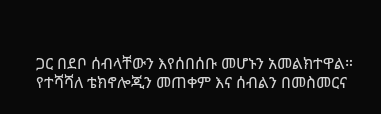ጋር በደቦ ሰብላቸውን እየሰበሰቡ መሆኑን አመልክተዋል።
የተሻሻለ ቴክኖሎጂን መጠቀም እና ሰብልን በመስመርና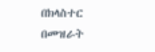በክላስተር በመዝራት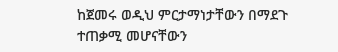ከጀመሩ ወዲህ ምርታማነታቸውን በማደጉ ተጠቃሚ መሆናቸውን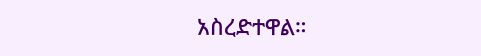አስረድተዋል።